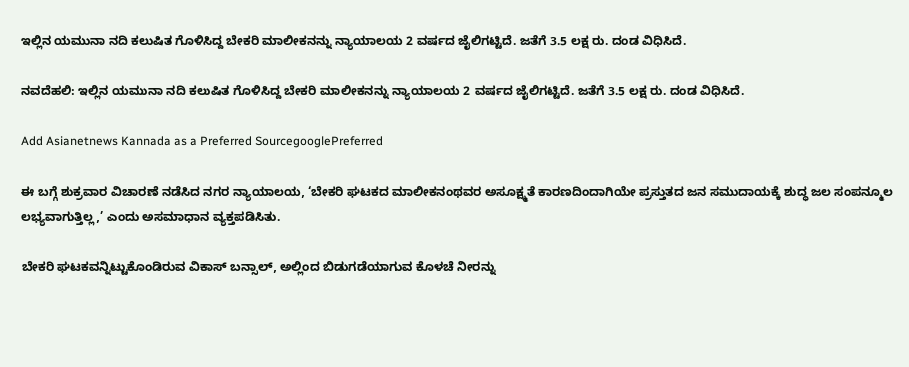ಇಲ್ಲಿನ ಯಮುನಾ ನದಿ ಕಲುಷಿತ ಗೊಳಿಸಿದ್ದ ಬೇಕರಿ ಮಾಲೀಕನನ್ನು ನ್ಯಾಯಾಲಯ 2 ವರ್ಷದ ಜೈಲಿಗಟ್ಟಿದೆ. ಜತೆಗೆ 3.5 ಲಕ್ಷ ರು. ದಂಡ ವಿಧಿಸಿದೆ.

ನವದೆಹಲಿ: ಇಲ್ಲಿನ ಯಮುನಾ ನದಿ ಕಲುಷಿತ ಗೊಳಿಸಿದ್ದ ಬೇಕರಿ ಮಾಲೀಕನನ್ನು ನ್ಯಾಯಾಲಯ 2 ವರ್ಷದ ಜೈಲಿಗಟ್ಟಿದೆ. ಜತೆಗೆ 3.5 ಲಕ್ಷ ರು. ದಂಡ ವಿಧಿಸಿದೆ.

Add Asianetnews Kannada as a Preferred SourcegooglePreferred

ಈ ಬಗ್ಗೆ ಶುಕ್ರವಾರ ವಿಚಾರಣೆ ನಡೆಸಿದ ನಗರ ನ್ಯಾಯಾಲಯ, ‘ಬೇಕರಿ ಘಟಕದ ಮಾಲೀಕನಂಥವರ ಅಸೂಕ್ಷ್ಮತೆ ಕಾರಣದಿಂದಾಗಿಯೇ ಪ್ರಸ್ತುತದ ಜನ ಸಮುದಾಯಕ್ಕೆ ಶುದ್ಧ ಜಲ ಸಂಪನ್ಮೂಲ ಲಭ್ಯವಾಗುತ್ತಿಲ್ಲ,’ ಎಂದು ಅಸಮಾಧಾನ ವ್ಯಕ್ತಪಡಿಸಿತು.

ಬೇಕರಿ ಘಟಕವನ್ನಿಟ್ಟುಕೊಂಡಿರುವ ವಿಕಾಸ್ ಬನ್ಸಾಲ್, ಅಲ್ಲಿಂದ ಬಿಡುಗಡೆಯಾಗುವ ಕೊಳಚೆ ನೀರನ್ನು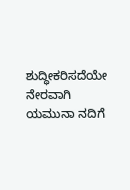ಶುದ್ಧೀಕರಿಸದೆಯೇ ನೇರವಾಗಿ ಯಮುನಾ ನದಿಗೆ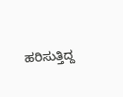ಹರಿಸುತ್ತಿದ್ದ